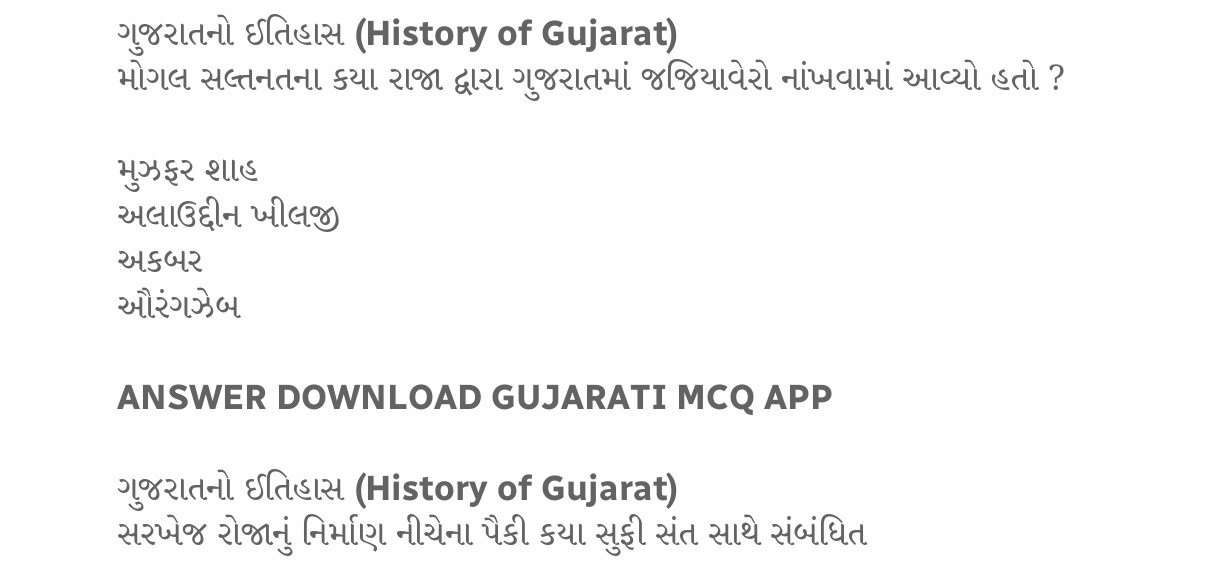ગુજરાતનો ઈતિહાસ (History of Gujarat)
મોગલ સલ્તનતના કયા રાજા દ્વારા ગુજરાતમાં જજિયાવેરો નાંખવામાં આવ્યો હતો ?

મુઝફર શાહ
અલાઉદ્દીન ખીલજી
અકબર
ઔરંગઝેબ

ANSWER DOWNLOAD GUJARATI MCQ APP

ગુજરાતનો ઈતિહાસ (History of Gujarat)
સરખેજ રોજાનું નિર્માણ નીચેના પૈકી કયા સુફી સંત સાથે સંબંધિત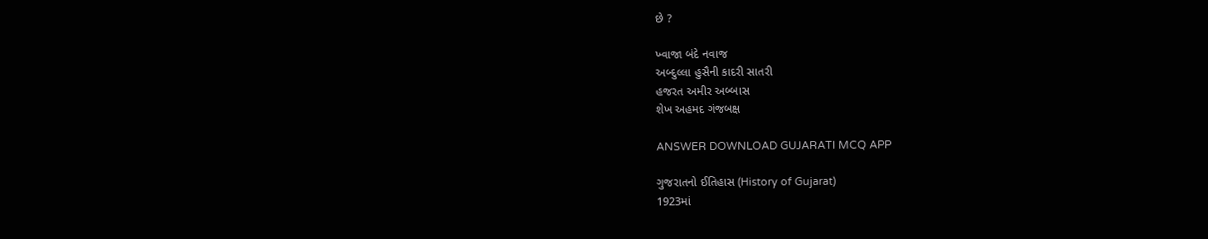છે ?

ખ્વાજા બંદે નવાજ
અબ્દુલ્લા હુસૈની કાદરી સાતરી
હજરત અમીર અબ્બાસ
શેખ અહમદ ગંજબક્ષ

ANSWER DOWNLOAD GUJARATI MCQ APP

ગુજરાતનો ઈતિહાસ (History of Gujarat)
1923માં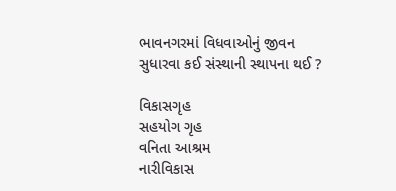ભાવનગરમાં વિધવાઓનું જીવન સુધારવા કઈ સંસ્થાની સ્થાપના થઈ ?

વિકાસગૃહ
સહયોગ ગૃહ
વનિતા આશ્રમ
નારીવિકાસ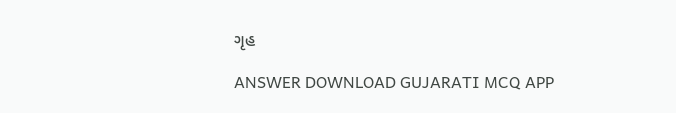ગૃહ

ANSWER DOWNLOAD GUJARATI MCQ APP